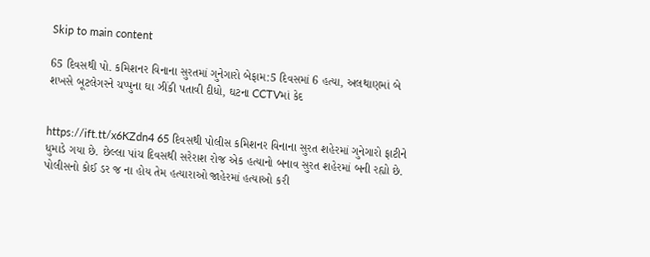Skip to main content

65 દિવસથી પો. કમિશનર વિનાના સુરતમાં ગુનેગારો બેફામ:5 દિવસમાં 6 હત્યા, અલથાણમાં બે શખસે બૂટલેગરને ચપ્પુના ઘા ઝીંકી પતાવી દીધો, ઘટના CCTVમાં કેદ


https://ift.tt/x6KZdn4 65 દિવસથી પોલીસ કમિશનર વિનાના સુરત શહેરમાં ગુનેગારો ફાટીને ધુમાડે ગયા છે. છેલ્લા પાંચ દિવસથી સરેરાશ રોજ એક હત્યાનો બનાવ સુરત શહેરમાં બની રહ્યો છે. પોલીસનો કોઈ ડર જ ના હોય તેમ હત્યારાઓ જાહેરમાં હત્યાઓ કરી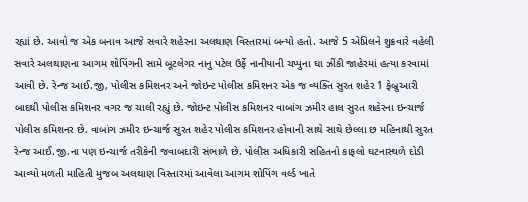રહ્યાં છે. આવો જ એક બનાવ આજે સવારે શહેરના અલથાણ વિસ્તારમાં બન્યો હતો. આજે 5 એપ્રિલને શુક્રવારે વહેલી સવારે અલથાણના આગમ શોપિંગની સામે બૂટલેગર નાનુ પટેલ ઉર્ફે નાનીયાની ચપ્પુના ઘા ઝીંકી જાહેરમાં હત્યા કરવામાં આવી છે. રેન્જ આઈ.જી, પોલીસ કમિશનર અને જોઇન્ટ પોલીસ કમિશનર એક જ વ્યક્તિ સુરત શહેર 1 ફેબ્રુઆરી બાદથી પોલીસ કમિશનર વગર જ ચાલી રહ્યું છે. જોઇન્ટ પોલીસ કમિશનર વાબાંગ ઝમીર હાલ સુરત શહેરના ઇન્ચાર્જ પોલીસ કમિશનર છે. વાબાંગ ઝમીર ઇન્ચાર્જ સુરત શહેર પોલીસ કમિશનર હોવાની સાથે સાથે છેલ્લા છ મહિનાથી સુરત રેન્જ આઈ.જી.ના પણ ઇન્ચાર્જ તરીકેની જવાબદારી સંભાળે છે. પોલીસ અધિકારી સહિતનો કાફલો ઘટનાસ્થળે દોડી આવ્યો મળતી માહિતી મુજબ અલથાણ વિસ્તારમાં આવેલા આગમ શોપિંગ વર્લ્ડ ખાતે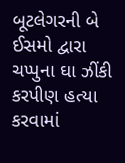બૂટલેગરની બે ઈસમો દ્વારા ચપ્પુના ઘા ઝીંકી કરપીણ હત્યા કરવામાં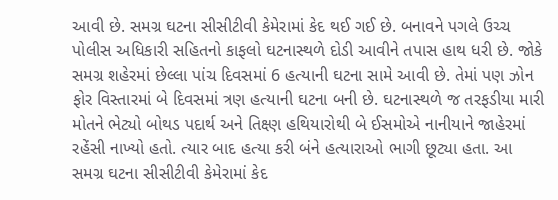આવી છે. સમગ્ર ઘટના સીસીટીવી કેમેરામાં કેદ થઈ ગઈ છે. બનાવને પગલે ઉચ્ચ પોલીસ અધિકારી સહિતનો કાફલો ઘટનાસ્થળે દોડી આવીને તપાસ હાથ ધરી છે. જોકે સમગ્ર શહેરમાં છેલ્લા પાંચ દિવસમાં 6 હત્યાની ઘટના સામે આવી છે. તેમાં પણ ઝોન ફોર વિસ્તારમાં બે દિવસમાં ત્રણ હત્યાની ઘટના બની છે. ઘટનાસ્થળે જ તરફડીયા મારી મોતને ભેટ્યો બોથડ પદાર્થ અને તિક્ષ્ણ હથિયારોથી બે ઈસમોએ નાનીયાને જાહેરમાં રહેંસી નાખ્યો હતો. ત્યાર બાદ હત્યા કરી બંને હત્યારાઓ ભાગી છૂટ્યા હતા. આ સમગ્ર ઘટના સીસીટીવી કેમેરામાં કેદ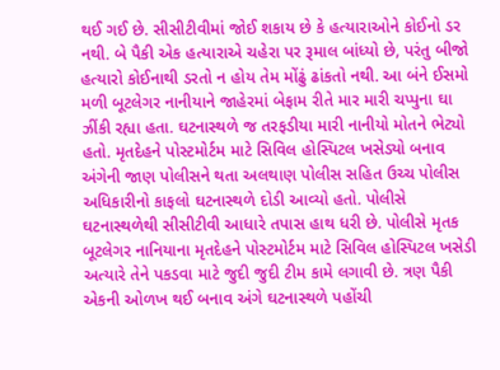થઈ ગઈ છે. સીસીટીવીમાં જોઈ શકાય છે કે હત્યારાઓને કોઈનો ડર નથી. બે પૈકી એક હત્યારાએ ચહેરા પર રૂમાલ બાંધ્યો છે, પરંતુ બીજો હત્યારો કોઈનાથી ડરતો ન હોય તેમ મોંઢું ઢાંકતો નથી. આ બંને ઈસમો મળી બૂટલેગર નાનીયાને જાહેરમાં બેફામ રીતે માર મારી ચપ્પુના ઘા ઝીંકી રહ્યા હતા. ઘટનાસ્થળે જ તરફડીયા મારી નાનીયો મોતને ભેટ્યો હતો. મૃતદેહને પોસ્ટમોર્ટમ માટે સિવિલ હોસ્પિટલ ખસેડ્યો બનાવ અંગેની જાણ પોલીસને થતા અલથાણ પોલીસ સહિત ઉચ્ચ પોલીસ અધિકારીનો કાફલો ઘટનાસ્થળે દોડી આવ્યો હતો. પોલીસે ઘટનાસ્થળેથી સીસીટીવી આધારે તપાસ હાથ ધરી છે. પોલીસે મૃતક બૂટલેગર નાનિયાના મૃતદેહને પોસ્ટમોર્ટમ માટે સિવિલ હોસ્પિટલ ખસેડી અત્યારે તેને પકડવા માટે જુદી જુદી ટીમ કામે લગાવી છે. ત્રણ પૈકી એકની ઓળખ થઈ બનાવ અંગે ઘટનાસ્થળે પહોંચી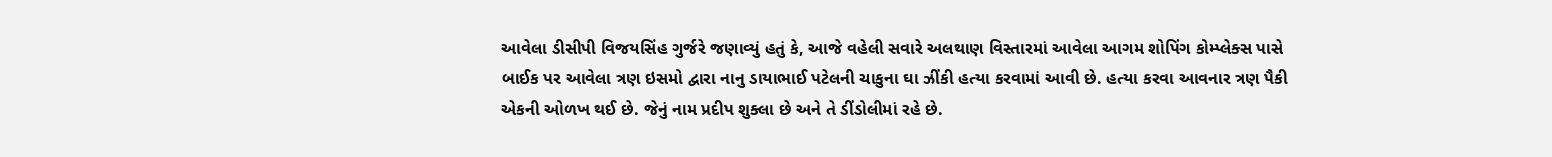આવેલા ડીસીપી વિજયસિંહ ગુર્જરે જણાવ્યું હતું કે, આજે વહેલી સવારે અલથાણ વિસ્તારમાં આવેલા આગમ શોપિંગ કોમ્પ્લેક્સ પાસે બાઈક પર આવેલા ત્રણ ઇસમો દ્વારા નાનુ ડાયાભાઈ પટેલની ચાકુના ઘા ઝીંકી હત્યા કરવામાં આવી છે. હત્યા કરવા આવનાર ત્રણ પૈકી એકની ઓળખ થઈ છે. જેનું નામ પ્રદીપ શુક્લા છે અને તે ડીંડોલીમાં રહે છે.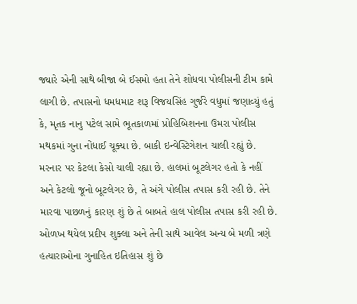જ્યારે એની સાથે બીજા બે ઈસમો હતા તેને શોધવા પોલીસની ટીમ કામે લાગી છે. તપાસનો ધમધમાટ શરૂ વિજયસિંહ ગુર્જરે વધુમાં જણાવ્યું હતું કે, મૃતક નાનુ પટેલ સામે ભૂતકાળમાં પ્રોહિબિશનના ઉમરા પોલીસ મથકમાં ગુના નોંધાઈ ચૂક્યા છે. બાકી ઇન્વેસ્ટિગેશન ચાલી રહ્યું છે. મરનાર પર કેટલા કેસો ચાલી રહ્યા છે. હાલમાં બૂટલેગર હતો કે નહીં અને કેટલો જૂનો બૂટલેગર છે, તે અંગે પોલીસ તપાસ કરી રહી છે. તેને મારવા પાછળનું કારણ શું છે તે બાબતે હાલ પોલીસ તપાસ કરી રહી છે. ઓળખ થયેલ પ્રદીપ શુક્લા અને તેની સાથે આવેલ અન્ય બે મળી ત્રણે હત્યારાઓના ગુનાહિત ઇતિહાસ શું છે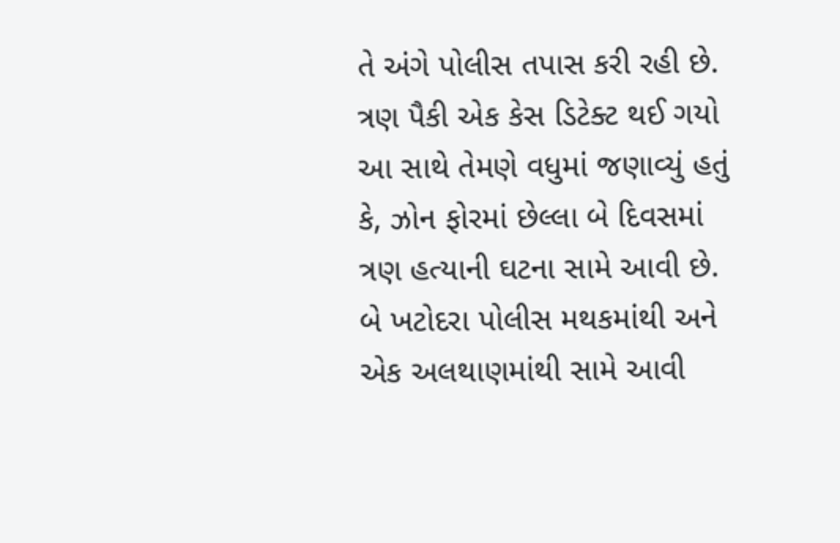તે અંગે પોલીસ તપાસ કરી રહી છે. ત્રણ પૈકી એક કેસ ડિટેક્ટ થઈ ગયો આ સાથે તેમણે વધુમાં જણાવ્યું હતું કે, ઝોન ફોરમાં છેલ્લા બે દિવસમાં ત્રણ હત્યાની ઘટના સામે આવી છે. બે ખટોદરા પોલીસ મથકમાંથી અને એક અલથાણમાંથી સામે આવી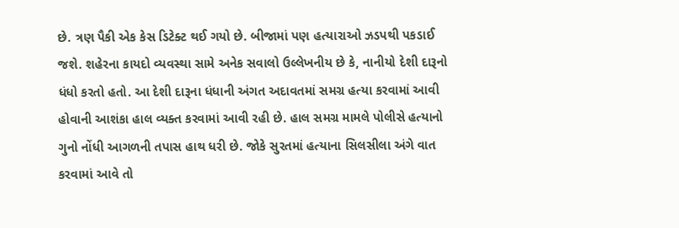છે. ત્રણ પૈકી એક કેસ ડિટેક્ટ થઈ ગયો છે. બીજામાં પણ હત્યારાઓ ઝડપથી પકડાઈ જશે. શહેરના કાયદો વ્યવસ્થા સામે અનેક સવાલો ઉલ્લેખનીય છે કે, નાનીયો દેશી દારૂનો ધંધો કરતો હતો. આ દેશી દારૂના ધંધાની અંગત અદાવતમાં સમગ્ર હત્યા કરવામાં આવી હોવાની આશંકા હાલ વ્યક્ત કરવામાં આવી રહી છે. હાલ સમગ્ર મામલે પોલીસે હત્યાનો ગુનો નોંધી આગળની તપાસ હાથ ધરી છે. જોકે સુરતમાં હત્યાના સિલસીલા અંગે વાત કરવામાં આવે તો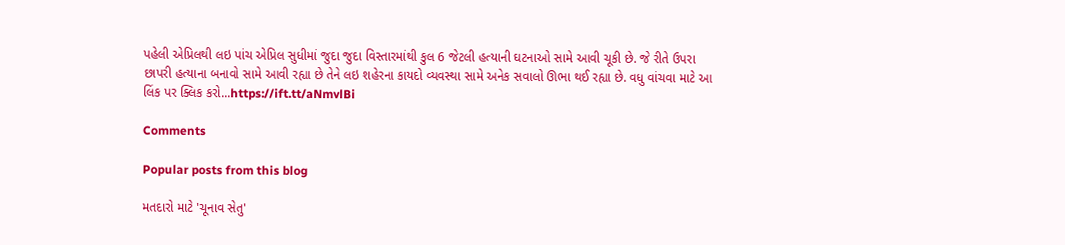પહેલી એપ્રિલથી લઇ પાંચ એપ્રિલ સુધીમાં જુદા જુદા વિસ્તારમાંથી કુલ 6 જેટલી હત્યાની ઘટનાઓ સામે આવી ચૂકી છે. જે રીતે ઉપરા છાપરી હત્યાના બનાવો સામે આવી રહ્યા છે તેને લઇ શહેરના કાયદો વ્યવસ્થા સામે અનેક સવાલો ઊભા થઈ રહ્યા છે. વધુ વાંચવા માટે આ લિંક પર ક્લિક કરો...https://ift.tt/aNmvlBi

Comments

Popular posts from this blog

મતદારો માટે 'ચૂનાવ સેતુ'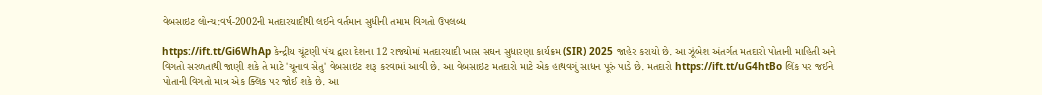વેબસાઇટ લોન્ચ:વર્ષ-2002ની મતદારયાદીથી લઈને વર્તમાન સુધીની તમામ વિગતો ઉપલબ્ધ

https://ift.tt/Gi6WhAp કેન્દ્રીય ચૂંટણી પંચ દ્વારા દેશના 12 રાજ્યોમાં મતદારયાદી ખાસ સઘન સુધારણા કાર્યક્રમ (SIR) 2025 જાહેર કરાયો છે. આ ઝૂંબેશ અંતર્ગત મતદારો પોતાની માહિતી અને વિગતો સરળતાથી જાણી શકે તે માટે 'ચૂનાવ સેતુ' વેબસાઇટ શરૂ કરવામાં આવી છે. આ વેબસાઇટ મતદારો માટે એક હાથવગું સાધન પૂરું પાડે છે. મતદારો https://ift.tt/uG4htBo લિંક પર જઈને પોતાની વિગતો માત્ર એક ક્લિક પર જોઈ શકે છે. આ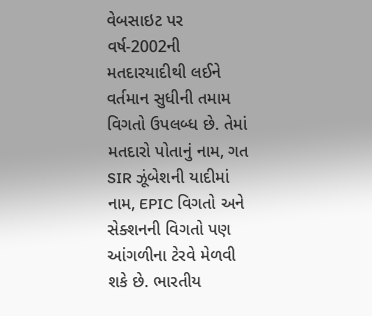વેબસાઇટ પર વર્ષ-2002ની મતદારયાદીથી લઈને વર્તમાન સુધીની તમામ વિગતો ઉપલબ્ધ છે. તેમાં મતદારો પોતાનું નામ, ગત SIR ઝૂંબેશની યાદીમાં નામ, EPIC વિગતો અને સેક્શનની વિગતો પણ આંગળીના ટેરવે મેળવી શકે છે. ભારતીય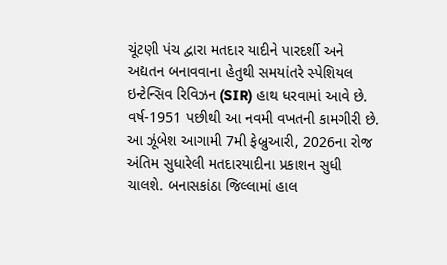ચૂંટણી પંચ દ્વારા મતદાર યાદીને પારદર્શી અને અદ્યતન બનાવવાના હેતુથી સમયાંતરે સ્પેશિયલ ઇન્ટેન્સિવ રિવિઝન (SIR) હાથ ધરવામાં આવે છે. વર્ષ-1951 પછીથી આ નવમી વખતની કામગીરી છે. આ ઝૂંબેશ આગામી 7મી ફેબ્રુઆરી, 2026ના રોજ અંતિમ સુધારેલી મતદારયાદીના પ્રકાશન સુધી ચાલશે. બનાસકાંઠા જિલ્લામાં હાલ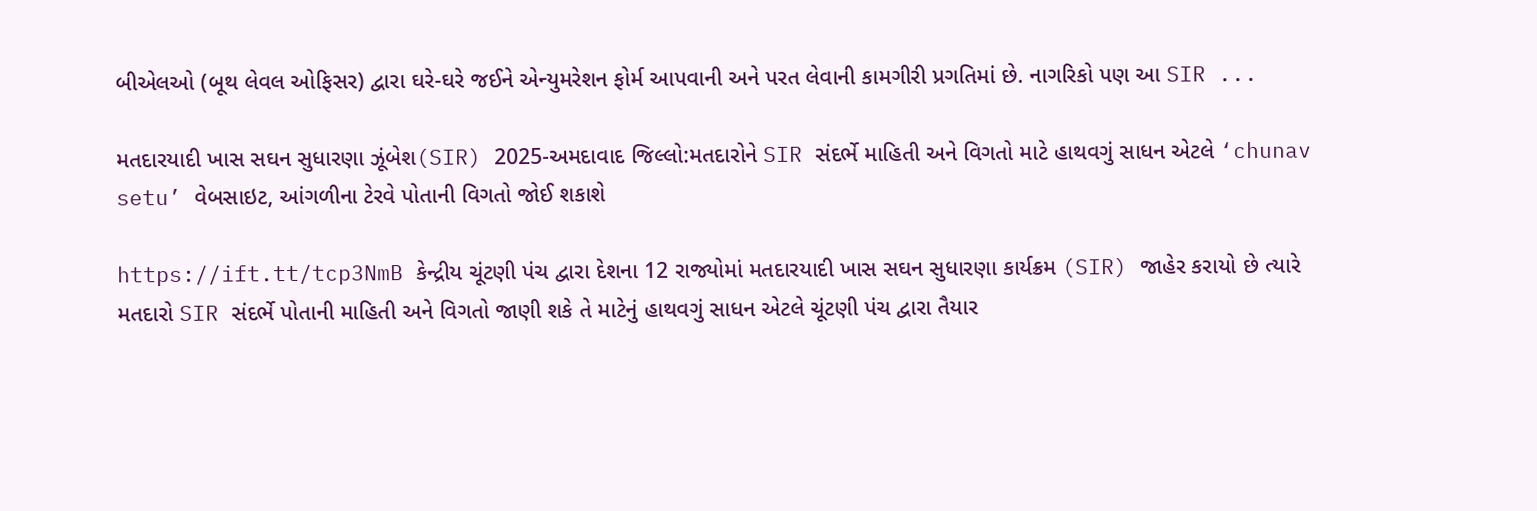બીએલઓ (બૂથ લેવલ ઓફિસર) દ્વારા ઘરે-ઘરે જઈને એન્યુમરેશન ફોર્મ આપવાની અને પરત લેવાની કામગીરી પ્રગતિમાં છે. નાગરિકો પણ આ SIR ...

મતદારયાદી ખાસ સઘન સુધારણા ઝૂંબેશ(SIR) 2025-અમદાવાદ જિલ્લો:મતદારોને SIR સંદર્ભે માહિતી અને વિગતો માટે હાથવગું સાધન એટલે ‘chunav setu’ વેબસાઇટ, આંગળીના ટેરવે પોતાની વિગતો જોઈ શકાશે

https://ift.tt/tcp3NmB કેન્દ્રીય ચૂંટણી પંચ દ્વારા દેશના 12 રાજ્યોમાં મતદારયાદી ખાસ સઘન સુધારણા કાર્યક્રમ (SIR) જાહેર કરાયો છે ત્યારે મતદારો SIR સંદર્ભે પોતાની માહિતી અને વિગતો જાણી શકે તે માટેનું હાથવગું સાધન એટલે ચૂંટણી પંચ દ્વારા તૈયાર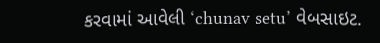કરવામાં આવેલી ‘chunav setu’ વેબસાઇટ.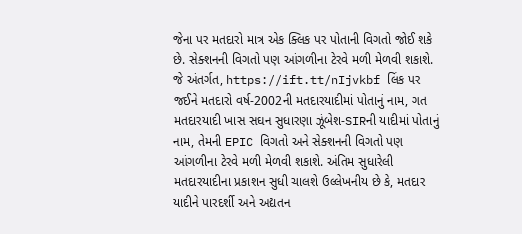જેના પર મતદારો માત્ર એક ક્લિક પર પોતાની વિગતો જોઈ શકે છે. સેક્શનની વિગતો પણ આંગળીના ટેરવે મળી મેળવી શકાશે. જે અંતર્ગત, https://ift.tt/nIjvkbf લિંક પર જઈને મતદારો વર્ષ-2002ની મતદારયાદીમાં પોતાનું નામ, ગત મતદારયાદી ખાસ સઘન સુધારણા ઝૂંબેશ-SIRની યાદીમાં પોતાનું નામ, તેમની EPIC વિગતો અને સેક્શનની વિગતો પણ આંગળીના ટેરવે મળી મેળવી શકાશે. અંતિમ સુધારેલી મતદારયાદીના પ્રકાશન સુધી ચાલશે ઉલ્લેખનીય છે કે, મતદાર યાદીને પારદર્શી અને અદ્યતન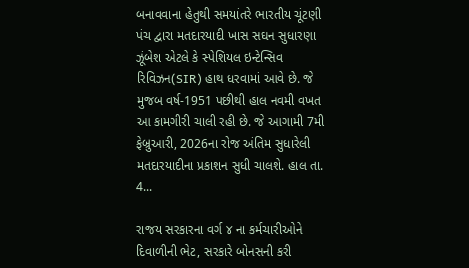બનાવવાના હેતુથી સમયાંતરે ભારતીય ચૂંટણી પંચ દ્વારા મતદારયાદી ખાસ સઘન સુધારણા ઝૂંબેશ એટલે કે સ્પેશિયલ ઇન્ટેન્સિવ રિવિઝન(SIR) હાથ ધરવામાં આવે છે. જે મુજબ વર્ષ-1951 પછીથી હાલ નવમી વખત આ કામગીરી ચાલી રહી છે. જે આગામી 7મી ફેબ્રુઆરી, 2026ના રોજ અંતિમ સુધારેલી મતદારયાદીના પ્રકાશન સુધી ચાલશે. હાલ તા. 4...

રાજય સરકારના વર્ગ ૪ ના કર્મચારીઓને દિવાળીની ભેટ, સરકારે બોનસની કરી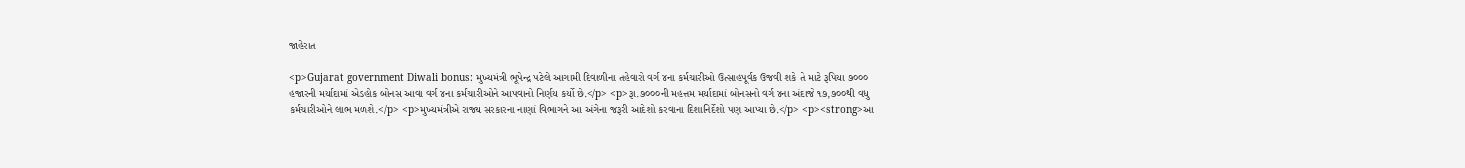જાહેરાત

<p>Gujarat government Diwali bonus: મુખ્યમંત્રી ભૂપેન્દ્ર પટેલે આગામી દિવાળીના તહેવારો વર્ગ ૪ના કર્મચારીઓ ઉત્‍સાહપૂર્વક ઉજવી શકે તે માટે રૂપિયા ૭૦૦૦ હજારની મર્યાદામાં એડહોક બોનસ આવા વર્ગ ૪ના કર્મચારીઓને આપવાનો નિર્ણય કર્યો છે.</p> <p>રૂા.૭૦૦૦ની મહત્તમ મર્યાદામાં બોનસનો વર્ગ ૪ના અંદાજે ૧૭,૭૦૦થી વધુ કર્મચારીઓને લાભ મળશે.</p> <p>મુખ્યમંત્રીએ રાજ્ય સરકારના નાણાં વિભાગને આ અંગેના જરૂરી આદેશો કરવાના દિશાનિર્દેશો પણ આપ્યા છે.</p> <p><strong>આ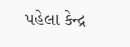પહેલા કેન્દ્ર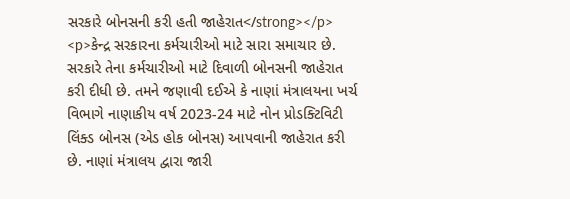સરકારે બોનસની કરી હતી જાહેરાત</strong></p> <p>કેન્દ્ર સરકારના કર્મચારીઓ માટે સારા સમાચાર છે. સરકારે તેના કર્મચારીઓ માટે દિવાળી બોનસની જાહેરાત કરી દીધી છે. તમને જણાવી દઈએ કે નાણાં મંત્રાલયના ખર્ચ વિભાગે નાણાકીય વર્ષ 2023-24 માટે નોન પ્રોડક્ટિવિટી લિંક્ડ બોનસ (એડ હોક બોનસ) આપવાની જાહેરાત કરી છે. નાણાં મંત્રાલય દ્વારા જારી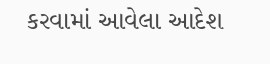કરવામાં આવેલા આદેશ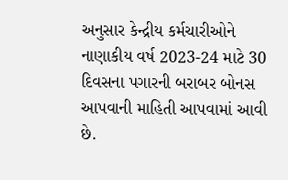અનુસાર કેન્દ્રીય કર્મચારીઓને નાણાકીય વર્ષ 2023-24 માટે 30 દિવસના પગારની બરાબર બોનસ આપવાની માહિતી આપવામાં આવી છે.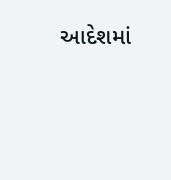આદેશમાં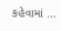કહેવામાં ...